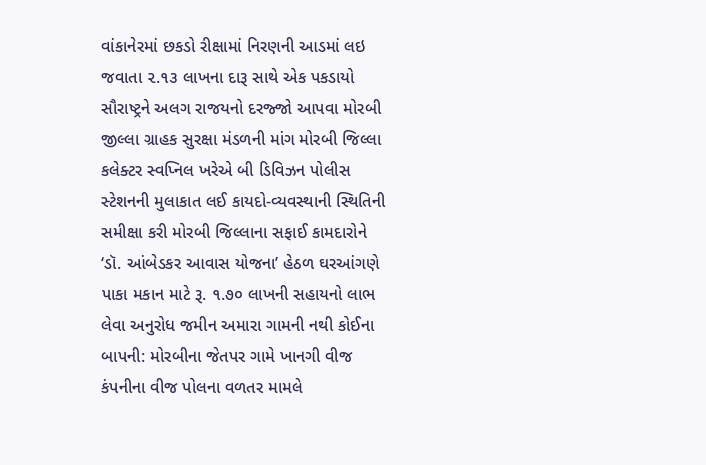વાંકાનેરમાં છકડો રીક્ષામાં નિરણની આડમાં લઇ જવાતા ૨.૧૩ લાખના દારૂ સાથે એક પકડાયો સૌરાષ્ટ્રને અલગ રાજયનો દરજ્જો આપવા મોરબી જીલ્લા ગ્રાહક સુરક્ષા મંડળની માંગ મોરબી જિલ્લા કલેક્ટર સ્વપ્નિલ ખરેએ બી ડિવિઝન પોલીસ સ્ટેશનની મુલાકાત લઈ કાયદો-વ્યવસ્થાની સ્થિતિની સમીક્ષા કરી મોરબી જિલ્લાના સફાઈ કામદારોને ‘ડૉ. આંબેડકર આવાસ યોજના’ હેઠળ ઘરઆંગણે પાકા મકાન માટે રૂ. ૧.૭૦ લાખની સહાયનો લાભ લેવા અનુરોધ જમીન અમારા ગામની નથી કોઈના બાપની: મોરબીના જેતપર ગામે ખાનગી વીજ કંપનીના વીજ પોલના વળતર મામલે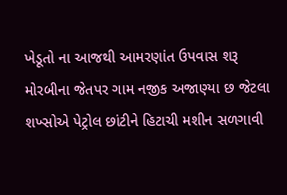ખેડૂતો ના આજથી આમરણાંત ઉપવાસ શરૂ મોરબીના જેતપર ગામ નજીક અજાણ્યા છ જેટલા શખ્સોએ પેટ્રોલ છાંટીને હિટાચી મશીન સળગાવી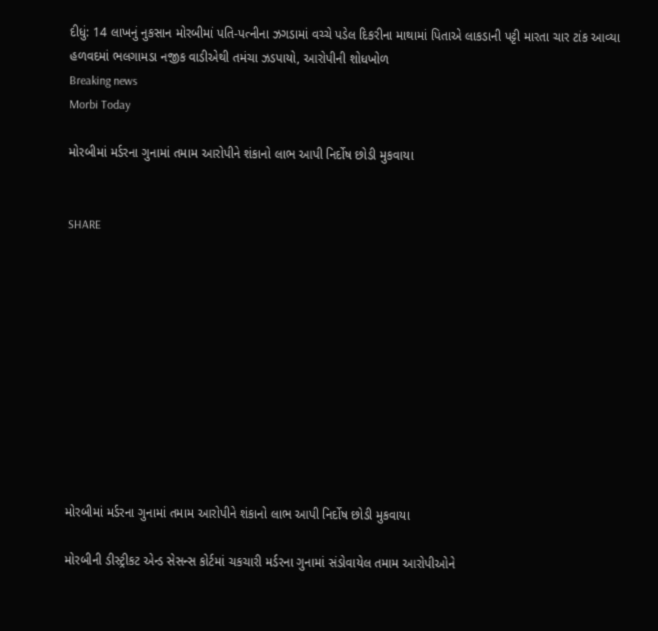દીધું: 14 લાખનું નુકસાન મોરબીમાં પતિ-પત્નીના ઝગડામાં વચ્ચે પડેલ દિકરીના માથામાં પિતાએ લાકડાની પટ્ટી મારતા ચાર ટાંક આવ્યા હળવદમાં ભલગામડા નજીક વાડીએથી તમંચા ઝડપાયો, આરોપીની શોધખોળ
Breaking news
Morbi Today

મોરબીમાં મર્ડરના ગુનામાં તમામ આરોપીને શંકાનો લાભ આપી નિર્દોષ છોડી મુકવાયા


SHARE











મોરબીમાં મર્ડરના ગુનામાં તમામ આરોપીને શંકાનો લાભ આપી નિર્દોષ છોડી મુકવાયા

મોરબીની ડીસ્ટ્રીકટ એન્ડ સેસન્સ કોર્ટમાં ચકચારી મર્ડરના ગુનામાં સંડોવાયેલ તમામ આરોપીઓને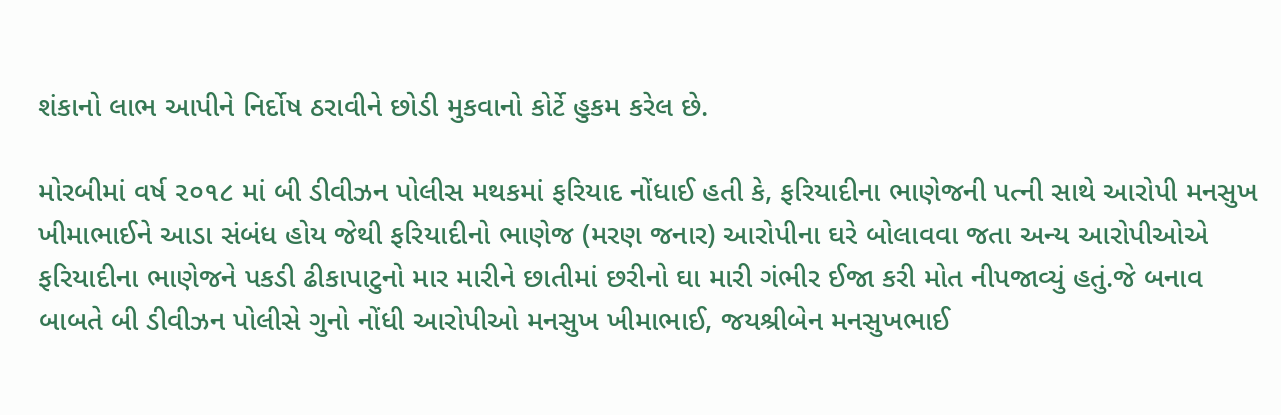શંકાનો લાભ આપીને નિર્દોષ ઠરાવીને છોડી મુકવાનો કોર્ટે હુકમ કરેલ છે.

મોરબીમાં વર્ષ ૨૦૧૮ માં બી ડીવીઝન પોલીસ મથકમાં ફરિયાદ નોંધાઈ હતી કે, ફરિયાદીના ભાણેજની પત્ની સાથે આરોપી મનસુખ ખીમાભાઈને આડા સંબંધ હોય જેથી ફરિયાદીનો ભાણેજ (મરણ જનાર) આરોપીના ઘરે બોલાવવા જતા અન્ય આરોપીઓએ ફરિયાદીના ભાણેજને પકડી ઢીકાપાટુનો માર મારીને છાતીમાં છરીનો ઘા મારી ગંભીર ઈજા કરી મોત નીપજાવ્યું હતું.જે બનાવ બાબતે બી ડીવીઝન પોલીસે ગુનો નોંધી આરોપીઓ મનસુખ ખીમાભાઈ, જયશ્રીબેન મનસુખભાઈ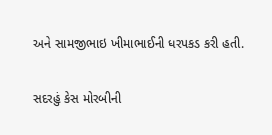અને સામજીભાઇ ખીમાભાઈની ધરપકડ કરી હતી.

સદરહું કેસ મોરબીની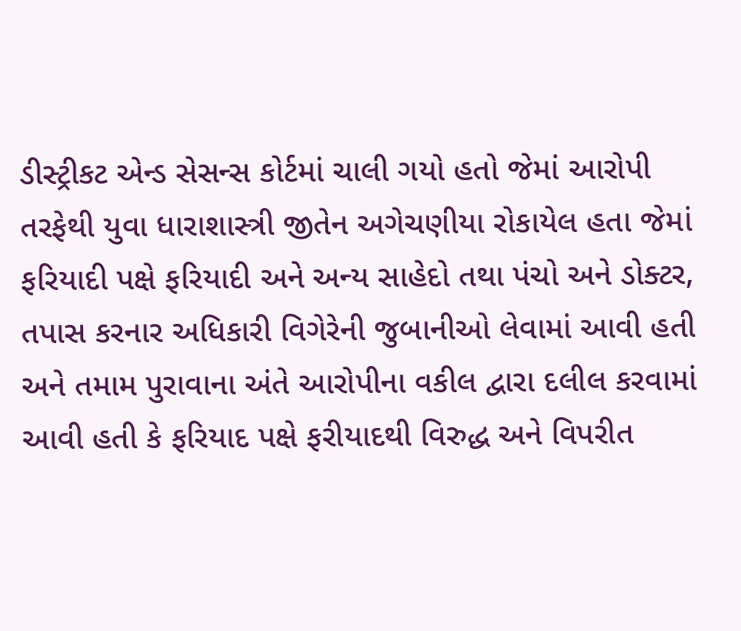ડીસ્ટ્રીકટ એન્ડ સેસન્સ કોર્ટમાં ચાલી ગયો હતો જેમાં આરોપી તરફેથી યુવા ધારાશાસ્ત્રી જીતેન અગેચણીયા રોકાયેલ હતા જેમાં ફરિયાદી પક્ષે ફરિયાદી અને અન્ય સાહેદો તથા પંચો અને ડોક્ટર, તપાસ કરનાર અધિકારી વિગેરેની જુબાનીઓ લેવામાં આવી હતી અને તમામ પુરાવાના અંતે આરોપીના વકીલ દ્વારા દલીલ કરવામાં આવી હતી કે ફરિયાદ પક્ષે ફરીયાદથી વિરુદ્ધ અને વિપરીત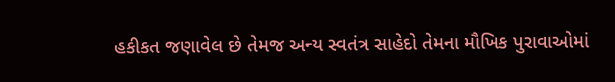હકીકત જણાવેલ છે તેમજ અન્ય સ્વતંત્ર સાહેદો તેમના મૌખિક પુરાવાઓમાં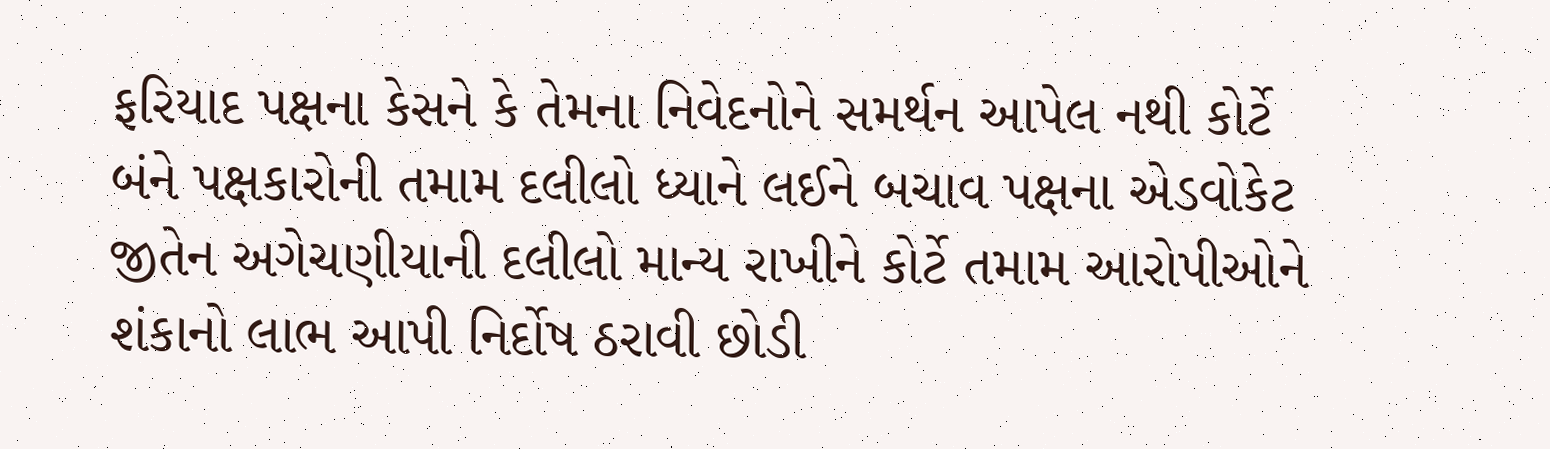ફરિયાદ પક્ષના કેસને કે તેમના નિવેદનોને સમર્થન આપેલ નથી કોર્ટે બંને પક્ષકારોની તમામ દલીલો ધ્યાને લઈને બચાવ પક્ષના એડવોકેટ જીતેન અગેચણીયાની દલીલો માન્ય રાખીને કોર્ટે તમામ આરોપીઓને શંકાનો લાભ આપી નિર્દોષ ઠરાવી છોડી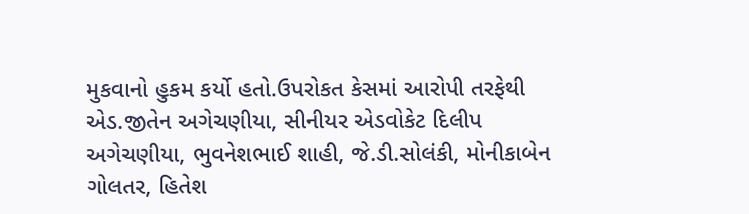મુકવાનો હુકમ કર્યો હતો.ઉપરોકત કેસમાં આરોપી તરફેથી એડ.જીતેન અગેચણીયા, સીનીયર એડવોકેટ દિલીપ અગેચણીયા, ભુવનેશભાઈ શાહી, જે.ડી.સોલંકી, મોનીકાબેન ગોલતર, હિતેશ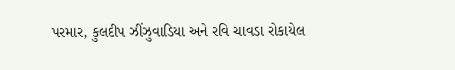પરમાર, કુલદીપ ઝીંઝુવાડિયા અને રવિ ચાવડા રોકાયેલ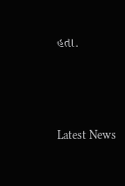હતા.






Latest News